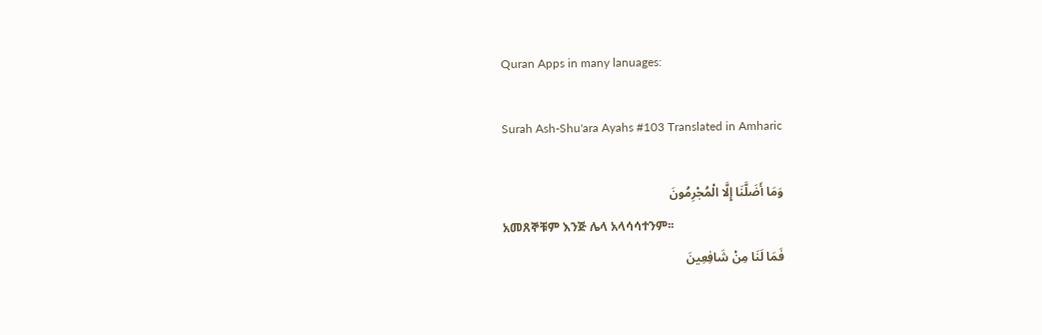Quran Apps in many lanuages:

Surah Ash-Shu'ara Ayahs #103 Translated in Amharic

وَمَا أَضَلَّنَا إِلَّا الْمُجْرِمُونَ
አመጸኞቹም እንጅ ሌላ አላሳሳተንም፡፡
فَمَا لَنَا مِنْ شَافِعِينَ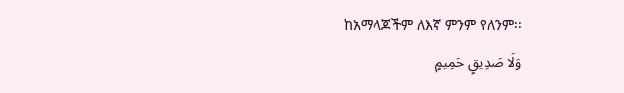ከአማላጆችም ለእኛ ምንም የለንም፡፡
وَلَا صَدِيقٍ حَمِيمٍ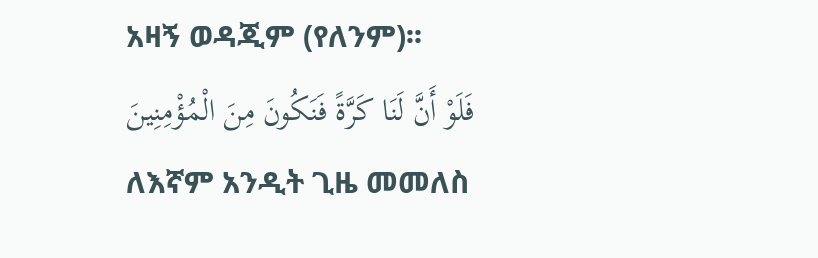አዛኝ ወዳጂም (የለንም)፡፡
فَلَوْ أَنَّ لَنَا كَرَّةً فَنَكُونَ مِنَ الْمُؤْمِنِينَ
ለእኛም አንዲት ጊዜ መመለስ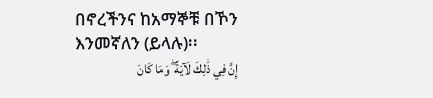በኖረችንና ከአማኞቹ በኾን እንመኛለን (ይላሉ)፡፡
إِنَّ فِي ذَٰلِكَ لَآيَةً ۖ وَمَا كَانَ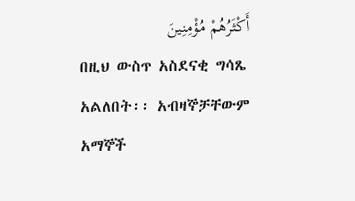أَكْثَرُهُمْ مُؤْمِنِينَ
በዚህ ውስጥ አስደናቂ ግሳጼ አልለበት፡፡ አብዛኞቻቸውም አማኞች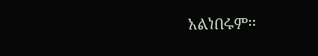አልነበሩም፡፡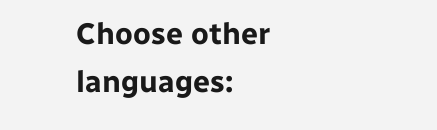Choose other languages: